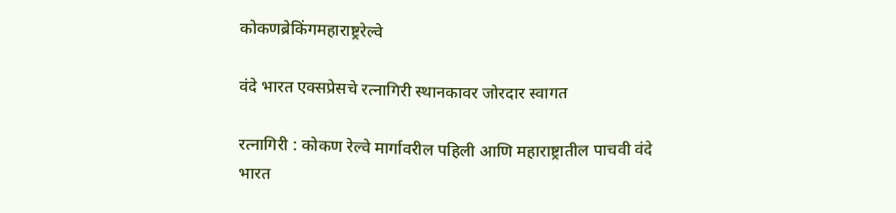कोकणब्रेकिंगमहाराष्ट्ररेल्वे

वंदे भारत एक्सप्रेसचे रत्नागिरी स्थानकावर जोरदार स्वागत

रत्नागिरी : कोकण रेल्वे मार्गावरील पहिली आणि महाराष्ट्रातील पाचवी वंदे भारत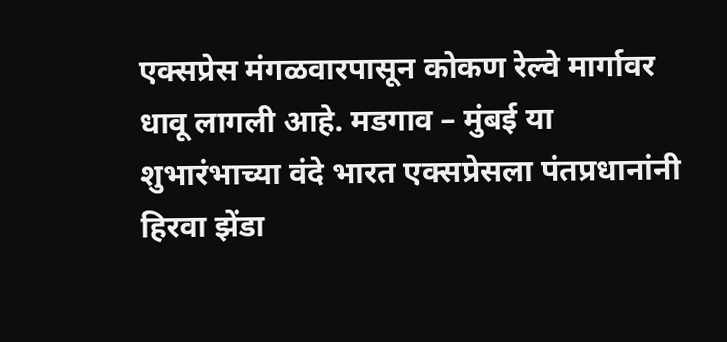एक्सप्रेस मंगळवारपासून कोकण रेल्वे मार्गावर धावू लागली आहे. मडगाव – मुंबई या शुभारंभाच्या वंदे भारत एक्सप्रेसला पंतप्रधानांनी हिरवा झेंडा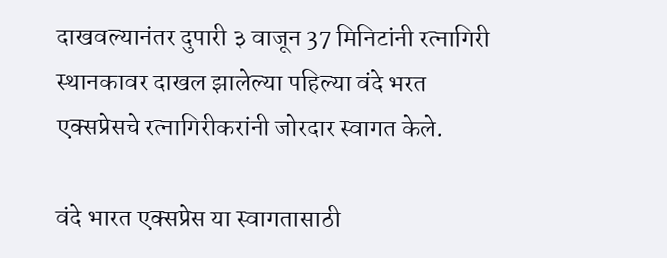दाखवल्यानंतर दुपारी ३ वाजून 37 मिनिटांनी रत्नागिरी स्थानकावर दाखल झालेल्या पहिल्या वंदे भरत एक्सप्रेसचे रत्नागिरीकरांनी जोरदार स्वागत केले.

वंदे भारत एक्सप्रेस या स्वागतासाठी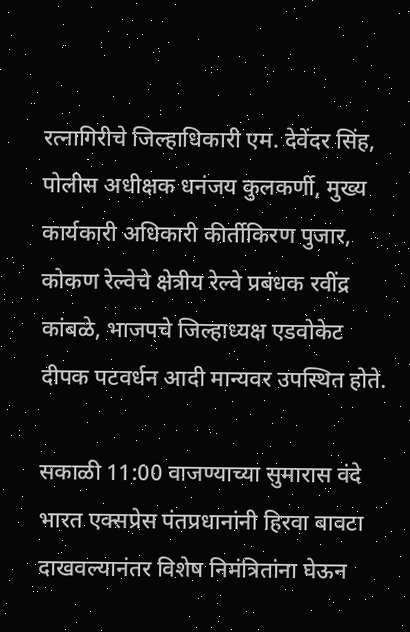रत्नागिरीचे जिल्हाधिकारी एम. देवेंदर सिंह, पोलीस अधीक्षक धनंजय कुलकर्णी, मुख्य कार्यकारी अधिकारी कीर्तीकिरण पुजार, कोकण रेल्वेचे क्षेत्रीय रेल्वे प्रबंधक रवींद्र कांबळे, भाजपचे जिल्हाध्यक्ष एडवोकेट दीपक पटवर्धन आदी मान्यवर उपस्थित होते.

सकाळी 11:00 वाजण्याच्या सुमारास वंदे भारत एक्सप्रेस पंतप्रधानांनी हिरवा बावटा दाखवल्यानंतर विशेष निमंत्रितांना घेऊन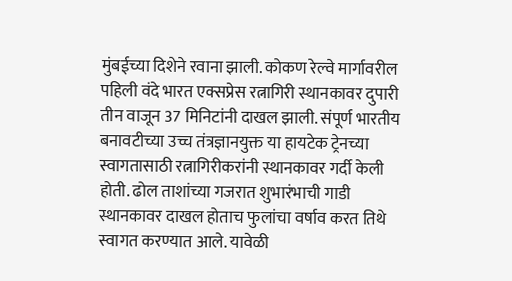मुंबईच्या दिशेने रवाना झाली. कोकण रेल्वे मार्गावरील पहिली वंदे भारत एक्सप्रेस रत्नागिरी स्थानकावर दुपारी तीन वाजून 37 मिनिटांनी दाखल झाली. संपूर्ण भारतीय बनावटीच्या उच्च तंत्रज्ञानयुक्त या हायटेक ट्रेनच्या स्वागतासाठी रत्नागिरीकरांनी स्थानकावर गर्दी केली होती. ढोल ताशांच्या गजरात शुभारंभाची गाडी स्थानकावर दाखल होताच फुलांचा वर्षाव करत तिथे स्वागत करण्यात आले. यावेळी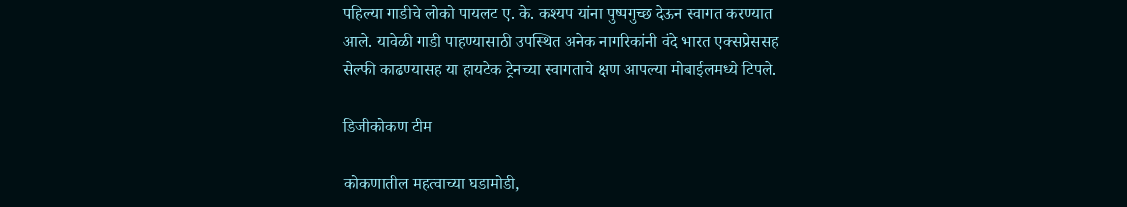पहिल्या गाडीचे लोको पायलट ए. के. कश्यप यांना पुष्पगुच्छ देऊन स्वागत करण्यात आले. यावेळी गाडी पाहण्यासाठी उपस्थित अनेक नागरिकांनी वंदे भारत एक्सप्रेससह सेल्फी काढण्यासह या हायटेक ट्रेनच्या स्वागताचे क्षण आपल्या मोबाईलमध्ये टिपले.

डिजीकोकण टीम

कोकणातील महत्वाच्या घडामोडी,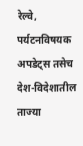रेल्वे, पर्यटनविषयक अपडेट्स तसेच देश-विदेशातील ताज्या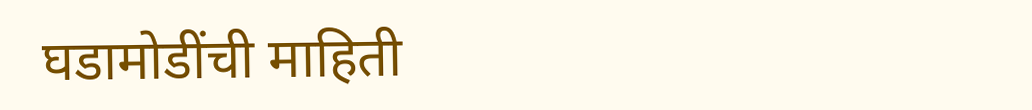घडामोडींची माहिती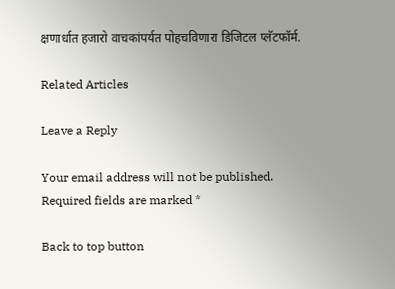क्षणार्धात हजारो वाचकांपर्यत पोहचविणारा डिजिटल प्लॅटफॉर्म.

Related Articles

Leave a Reply

Your email address will not be published. Required fields are marked *

Back to top button